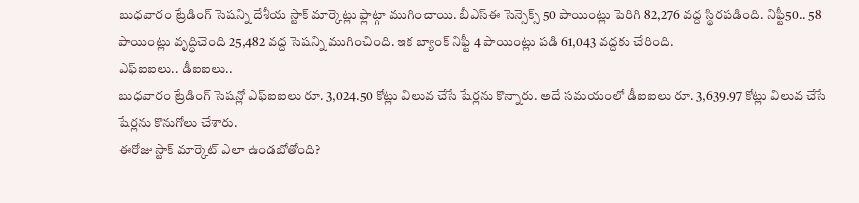బుధవారం ట్రేడింగ్ సెషన్ని దేశీయ స్టాక్ మార్కెట్లు ఫ్లాట్గా ముగించాయి. బీఎస్ఈ సెన్సెక్స్ 50 పాయింట్లు పెరిగి 82,276 వద్ద స్థిరపడింది. నిఫ్టీ50.. 58 పాయింట్లు వృద్ధిచెంది 25,482 వద్ద సెషన్ని ముగించింది. ఇక బ్యాంక్ నిఫ్టీ 4 పాయింట్లు పడి 61,043 వద్దకు చేరింది.
ఎఫ్ఐఐలు.. డీఐఐలు..
బుధవారం ట్రేడింగ్ సెషన్లో ఎఫ్ఐఐలు రూ. 3,024.50 కోట్లు విలువ చేసే షేర్లను కొన్నారు. అదే సమయంలో డీఐఐలు రూ. 3,639.97 కోట్లు విలువ చేసే షేర్లను కొనుగోలు చేశారు.
ఈరోజు స్టాక్ మార్కెట్ ఎలా ఉండబోతోంది?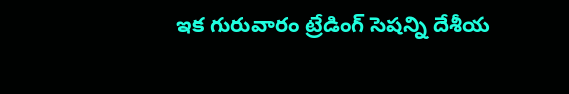ఇక గురువారం ట్రేడింగ్ సెషన్ని దేశీయ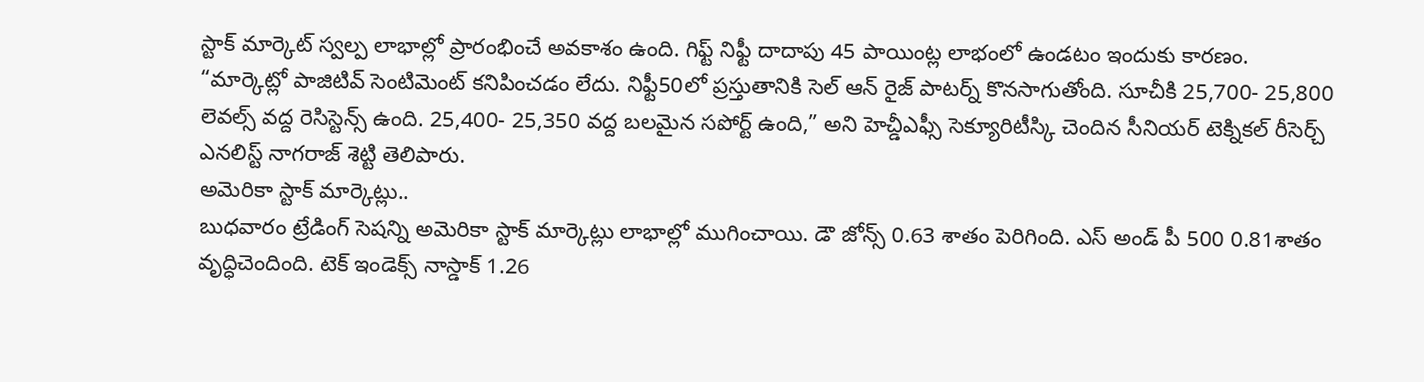స్టాక్ మార్కెట్ స్వల్ప లాభాల్లో ప్రారంభించే అవకాశం ఉంది. గిఫ్ట్ నిఫ్టీ దాదాపు 45 పాయింట్ల లాభంలో ఉండటం ఇందుకు కారణం.
“మార్కెట్లో పాజిటివ్ సెంటిమెంట్ కనిపించడం లేదు. నిఫ్టీ50లో ప్రస్తుతానికి సెల్ ఆన్ రైజ్ పాటర్న్ కొనసాగుతోంది. సూచీకి 25,700- 25,800 లెవల్స్ వద్ద రెసిస్టెన్స్ ఉంది. 25,400- 25,350 వద్ద బలమైన సపోర్ట్ ఉంది,” అని హెచ్డీఎఫ్సీ సెక్యూరిటీస్కి చెందిన సీనియర్ టెక్నికల్ రీసెర్చ్ ఎనలిస్ట్ నాగరాజ్ శెట్టి తెలిపారు.
అమెరికా స్టాక్ మార్కెట్లు..
బుధవారం ట్రేడింగ్ సెషన్ని అమెరికా స్టాక్ మార్కెట్లు లాభాల్లో ముగించాయి. డౌ జోన్స్ 0.63 శాతం పెరిగింది. ఎస్ అండ్ పీ 500 0.81శాతం వృద్ధిచెందింది. టెక్ ఇండెక్స్ నాస్డాక్ 1.26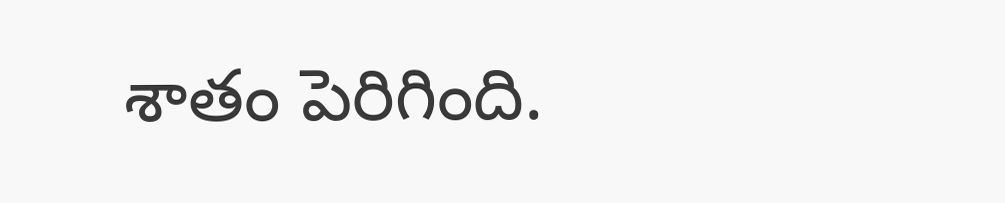శాతం పెరిగింది.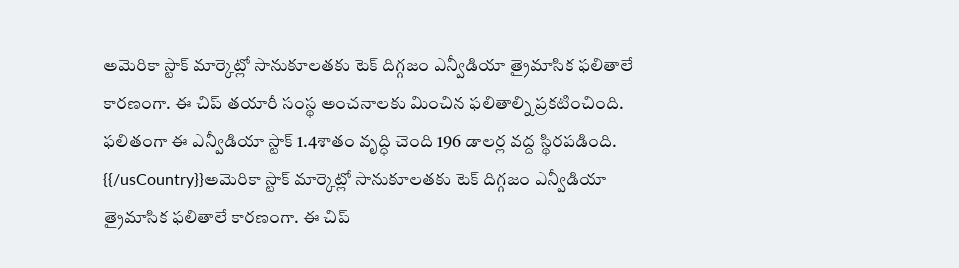అమెరికా స్టాక్ మార్కెట్లో సానుకూలతకు టెక్ దిగ్గజం ఎన్వీడియా త్రైమాసిక ఫలితాలే కారణంగా. ఈ చిప్ తయారీ సంస్థ అంచనాలకు మించిన ఫలితాల్ని ప్రకటించింది. ఫలితంగా ఈ ఎన్వీడియా స్టాక్ 1.4శాతం వృద్ధి చెంది 196 డాలర్ల వద్ద స్థిరపడింది.
{{/usCountry}}అమెరికా స్టాక్ మార్కెట్లో సానుకూలతకు టెక్ దిగ్గజం ఎన్వీడియా త్రైమాసిక ఫలితాలే కారణంగా. ఈ చిప్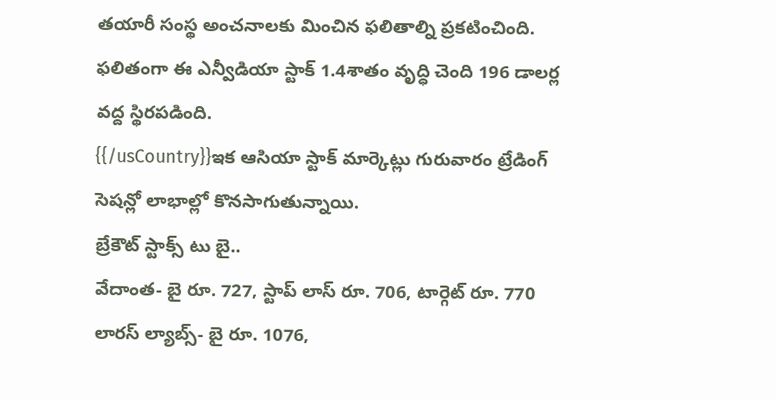తయారీ సంస్థ అంచనాలకు మించిన ఫలితాల్ని ప్రకటించింది. ఫలితంగా ఈ ఎన్వీడియా స్టాక్ 1.4శాతం వృద్ధి చెంది 196 డాలర్ల వద్ద స్థిరపడింది.
{{/usCountry}}ఇక ఆసియా స్టాక్ మార్కెట్లు గురువారం ట్రేడింగ్ సెషన్లో లాభాల్లో కొనసాగుతున్నాయి.
బ్రేకౌట్ స్టాక్స్ టు బై..
వేదాంత- బై రూ. 727, స్టాప్ లాస్ రూ. 706, టార్గెట్ రూ. 770
లారస్ ల్యాబ్స్- బై రూ. 1076,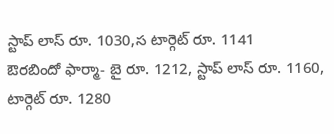స్టాప్ లాస్ రూ. 1030,స టార్గెట్ రూ. 1141
ఔరబిందో ఫార్మా- బై రూ. 1212, స్టాప్ లాస్ రూ. 1160, టార్గెట్ రూ. 1280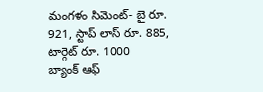మంగళం సిమెంట్- బై రూ. 921, స్టాప్ లాస్ రూ. 885, టార్గెట్ రూ. 1000
బ్యాంక్ ఆఫ్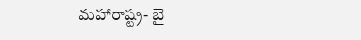మహారాష్ట్ర- బై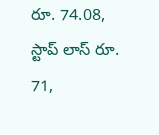రూ. 74.08, స్టాప్ లాస్ రూ. 71,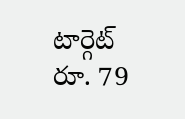టార్గెట్ రూ. 79